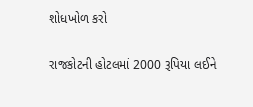શોધખોળ કરો

રાજકોટની હોટલમાં 2000 રૂપિયા લઈને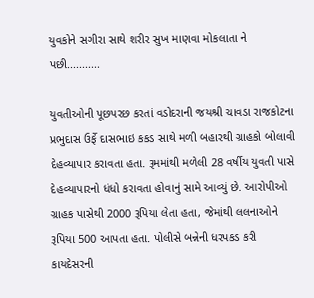યુવકોને સગીરા સાથે શરીર સુખ માણવા મોકલાતા ને પછી...........

યુવતીઓની પૂછપરછ કરતાં વડોદરાની જયશ્રી ચાવડા રાજકોટના પ્રભુદાસ ઉર્ફે દાસભાઇ કકડ સાથે મળી બહારથી ગ્રાહકો બોલાવી દેહવ્યાપાર કરાવતા હતા. રૂમમાંથી મળેલી 28 વર્ષીય યુવતી પાસે દેહવ્યાપારનો ધંધો કરાવતા હોવાનું સામે આવ્યું છે. આરોપીઓ ગ્રાહક પાસેથી 2000 રૂપિયા લેતા હતા, જેમાંથી લલનાઓને રૂપિયા 500 આપતા હતા. પોલીસે બન્નેની ધરપકડ કરી કાયદેસરની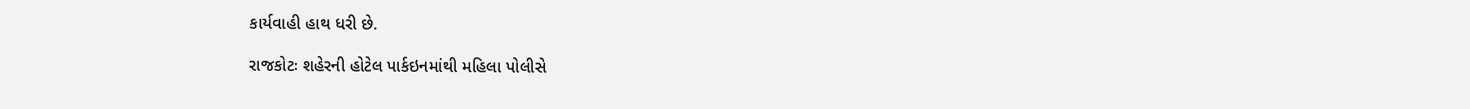કાર્યવાહી હાથ ધરી છે.

રાજકોટઃ શહેરની હોટેલ પાર્કઇનમાંથી મહિલા પોલીસે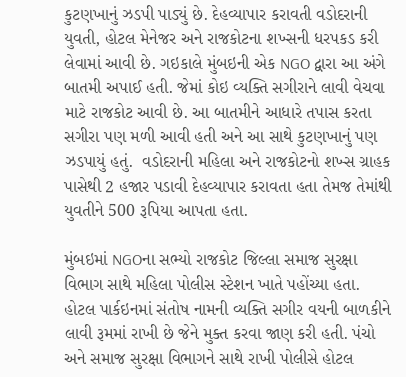કુટણખાનું ઝડપી પાડ્યું છે. દેહવ્યાપાર કરાવતી વડોદરાની યુવતી, હોટલ મેનેજર અને રાજકોટના શખ્સની ધરપકડ કરી લેવામાં આવી છે. ગઇકાલે મુંબઇની એક NGO દ્વારા આ અંગે બાતમી અપાઈ હતી. જેમાં કોઇ વ્યક્તિ સગીરાને લાવી વેચવા માટે રાજકોટ આવી છે. આ બાતમીને આધારે તપાસ કરતા સગીરા પણ મળી આવી હતી અને આ સાથે કુટણખાનું પણ ઝડપાયું હતું.  વડોદરાની મહિલા અને રાજકોટનો શખ્સ ગ્રાહક પાસેથી 2 હજાર પડાવી દેહવ્યાપાર કરાવતા હતા તેમજ તેમાંથી યુવતીને 500 રૂપિયા આપતા હતા.

મુંબઇમાં NGOના સભ્યો રાજકોટ જિલ્લા સમાજ સુરક્ષા વિભાગ સાથે મહિલા પોલીસ સ્ટેશન ખાતે પહોંચ્યા હતા. હોટલ પાર્કઇનમાં સંતોષ નામની વ્યક્તિ સગીર વયની બાળકીને લાવી રૂમમાં રાખી છે જેને મુક્ત કરવા જાણ કરી હતી. પંચો અને સમાજ સુરક્ષા વિભાગને સાથે રાખી પોલીસે હોટલ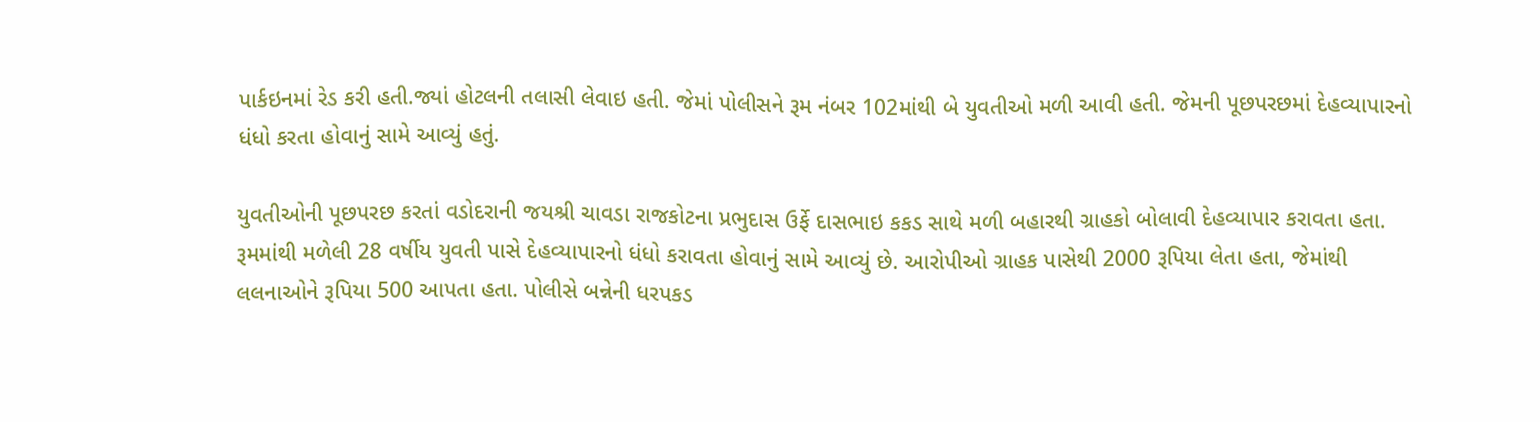પાર્કઇનમાં રેડ કરી હતી.જ્યાં હોટલની તલાસી લેવાઇ હતી. જેમાં પોલીસને રૂમ નંબર 102માંથી બે યુવતીઓ મળી આવી હતી. જેમની પૂછપરછમાં દેહવ્યાપારનો ધંધો કરતા હોવાનું સામે આવ્યું હતું.

યુવતીઓની પૂછપરછ કરતાં વડોદરાની જયશ્રી ચાવડા રાજકોટના પ્રભુદાસ ઉર્ફે દાસભાઇ કકડ સાથે મળી બહારથી ગ્રાહકો બોલાવી દેહવ્યાપાર કરાવતા હતા. રૂમમાંથી મળેલી 28 વર્ષીય યુવતી પાસે દેહવ્યાપારનો ધંધો કરાવતા હોવાનું સામે આવ્યું છે. આરોપીઓ ગ્રાહક પાસેથી 2000 રૂપિયા લેતા હતા, જેમાંથી લલનાઓને રૂપિયા 500 આપતા હતા. પોલીસે બન્નેની ધરપકડ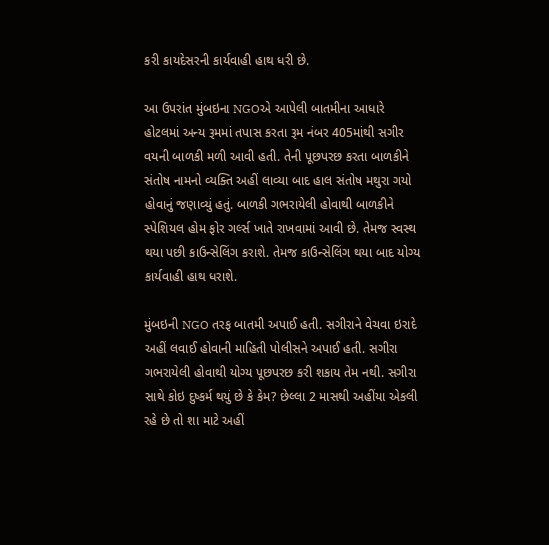કરી કાયદેસરની કાર્યવાહી હાથ ધરી છે.

આ ઉપરાંત મુંબઇના NGOએ આપેલી બાતમીના આધારે હોટલમાં અન્ય રૂમમાં તપાસ કરતા રૂમ નંબર 405માંથી સગીર વયની બાળકી મળી આવી હતી. તેની પૂછપરછ કરતા બાળકીને સંતોષ નામનો વ્યક્તિ અહીં લાવ્યા બાદ હાલ સંતોષ મથુરા ગયો હોવાનું જણાવ્યું હતું. બાળકી ગભરાયેલી હોવાથી બાળકીને સ્પેશિયલ હોમ ફોર ગર્લ્સ ખાતે રાખવામાં આવી છે. તેમજ સ્વસ્થ થયા પછી કાઉન્સેલિંગ કરાશે. તેમજ કાઉન્સેલિંગ થયા બાદ યોગ્ય કાર્યવાહી હાથ ધરાશે.

મુંબઇની NGO તરફ બાતમી અપાઈ હતી. સગીરાને વેચવા ઇરાદે અહીં લવાઈ હોવાની માહિતી પોલીસને અપાઈ હતી. સગીરા ગભરાયેલી હોવાથી યોગ્ય પૂછપરછ કરી શકાય તેમ નથી. સગીરા સાથે કોઇ દુષ્કર્મ થયું છે કે કેમ? છેલ્લા 2 માસથી અહીંયા એકલી રહે છે તો શા માટે અહીં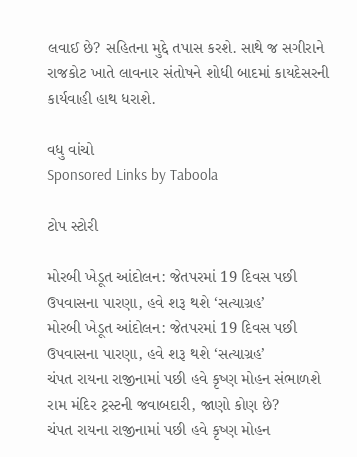લવાઈ છે? સહિતના મુદ્દે તપાસ કરશે. સાથે જ સગીરાને રાજકોટ ખાતે લાવનાર સંતોષને શોધી બાદમાં કાયદેસરની કાર્યવાહી હાથ ધરાશે.

વધુ વાંચો
Sponsored Links by Taboola

ટોપ સ્ટોરી

મોરબી ખેડૂત આંદોલન: જેતપરમાં 19 દિવસ પછી ઉપવાસના પારણા, હવે શરૂ થશે ‘સત્યાગ્રહ’
મોરબી ખેડૂત આંદોલન: જેતપરમાં 19 દિવસ પછી ઉપવાસના પારણા, હવે શરૂ થશે ‘સત્યાગ્રહ’
ચંપત રાયના રાજીનામાં પછી હવે કૃષ્ણ મોહન સંભાળશે રામ મંદિર ટ્રસ્ટની જવાબદારી, જાણો કોણ છે?
ચંપત રાયના રાજીનામાં પછી હવે કૃષ્ણ મોહન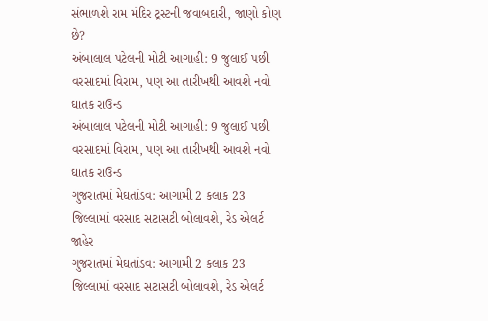સંભાળશે રામ મંદિર ટ્રસ્ટની જવાબદારી, જાણો કોણ છે?
અંબાલાલ પટેલની મોટી આગાહી: 9 જુલાઈ પછી વરસાદમાં વિરામ, પણ આ તારીખથી આવશે નવો ઘાતક રાઉન્ડ
અંબાલાલ પટેલની મોટી આગાહી: 9 જુલાઈ પછી વરસાદમાં વિરામ, પણ આ તારીખથી આવશે નવો ઘાતક રાઉન્ડ
ગુજરાતમાં મેઘતાંડવ: આગામી 2 કલાક 23 જિલ્લામાં વરસાદ સટાસટી બોલાવશે, રેડ એલર્ટ જાહેર
ગુજરાતમાં મેઘતાંડવ: આગામી 2 કલાક 23 જિલ્લામાં વરસાદ સટાસટી બોલાવશે, રેડ એલર્ટ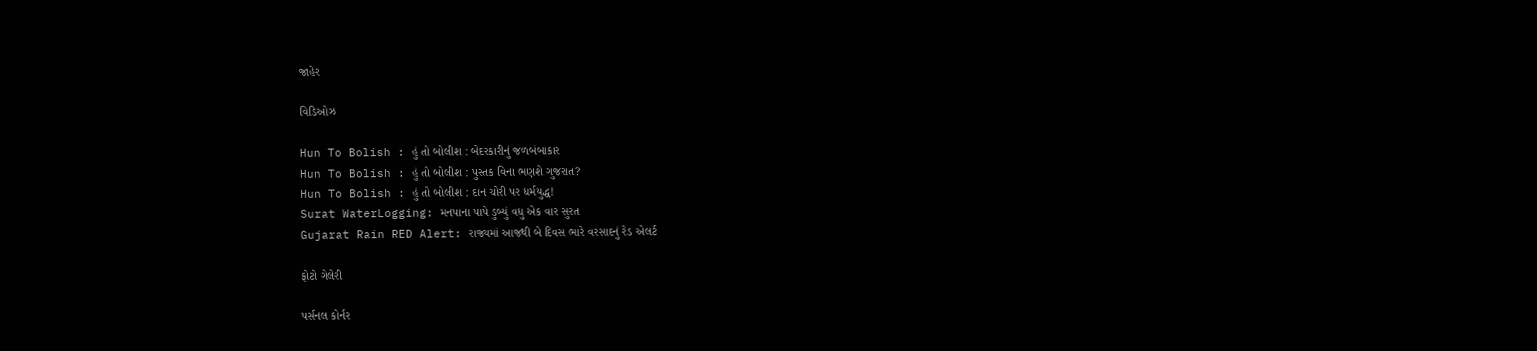જાહેર

વિડિઓઝ

Hun To Bolish : હું તો બોલીશ : બેદરકારીનું જળબંબાકાર
Hun To Bolish : હું તો બોલીશ : પુસ્તક વિના ભણશે ગુજરાત?
Hun To Bolish : હું તો બોલીશ : દાન ચોરી પર ધર્મયુદ્ધ!
Surat WaterLogging: મનપાના પાપે ડુબ્યું વધુ એક વાર સુરત
Gujarat Rain RED Alert: રાજ્યમાં આજથી બે દિવસ ભારે વરસાદનું રેડ એલર્ટ

ફોટો ગેલેરી

પર્સનલ કોર્નર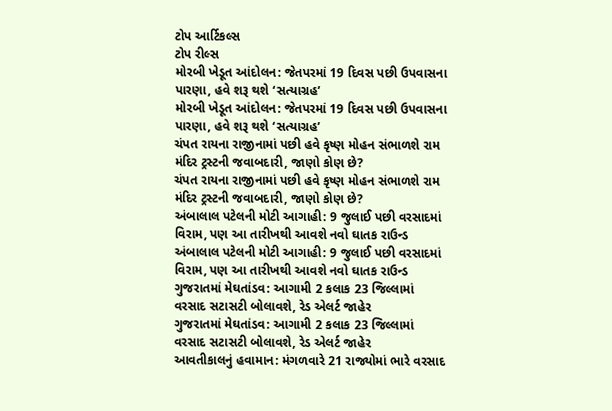ટોપ આર્ટિકલ્સ
ટોપ રીલ્સ
મોરબી ખેડૂત આંદોલન: જેતપરમાં 19 દિવસ પછી ઉપવાસના પારણા, હવે શરૂ થશે ‘સત્યાગ્રહ’
મોરબી ખેડૂત આંદોલન: જેતપરમાં 19 દિવસ પછી ઉપવાસના પારણા, હવે શરૂ થશે ‘સત્યાગ્રહ’
ચંપત રાયના રાજીનામાં પછી હવે કૃષ્ણ મોહન સંભાળશે રામ મંદિર ટ્રસ્ટની જવાબદારી, જાણો કોણ છે?
ચંપત રાયના રાજીનામાં પછી હવે કૃષ્ણ મોહન સંભાળશે રામ મંદિર ટ્રસ્ટની જવાબદારી, જાણો કોણ છે?
અંબાલાલ પટેલની મોટી આગાહી: 9 જુલાઈ પછી વરસાદમાં વિરામ, પણ આ તારીખથી આવશે નવો ઘાતક રાઉન્ડ
અંબાલાલ પટેલની મોટી આગાહી: 9 જુલાઈ પછી વરસાદમાં વિરામ, પણ આ તારીખથી આવશે નવો ઘાતક રાઉન્ડ
ગુજરાતમાં મેઘતાંડવ: આગામી 2 કલાક 23 જિલ્લામાં વરસાદ સટાસટી બોલાવશે, રેડ એલર્ટ જાહેર
ગુજરાતમાં મેઘતાંડવ: આગામી 2 કલાક 23 જિલ્લામાં વરસાદ સટાસટી બોલાવશે, રેડ એલર્ટ જાહેર
આવતીકાલનું હવામાન: મંગળવારે 21 રાજ્યોમાં ભારે વરસાદ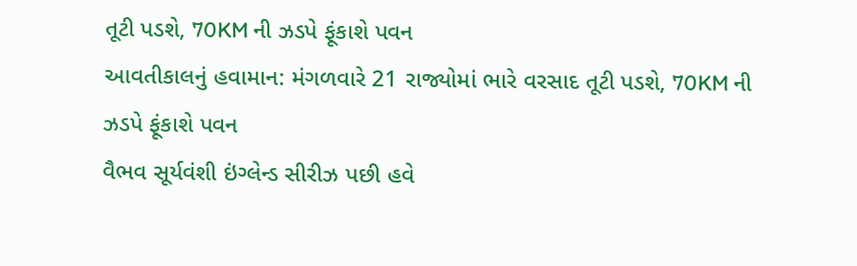તૂટી પડશે, 70KM ની ઝડપે ફૂંકાશે પવન
આવતીકાલનું હવામાન: મંગળવારે 21 રાજ્યોમાં ભારે વરસાદ તૂટી પડશે, 70KM ની ઝડપે ફૂંકાશે પવન
વૈભવ સૂર્યવંશી ઇંગ્લેન્ડ સીરીઝ પછી હવે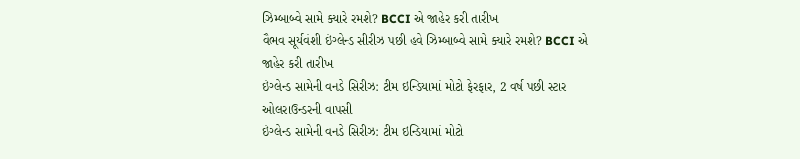ઝિમ્બાબ્વે સામે ક્યારે રમશે? BCCI એ જાહેર કરી તારીખ
વૈભવ સૂર્યવંશી ઇંગ્લેન્ડ સીરીઝ પછી હવે ઝિમ્બાબ્વે સામે ક્યારે રમશે? BCCI એ જાહેર કરી તારીખ
ઇંગ્લેન્ડ સામેની વનડે સિરીઝ: ટીમ ઇન્ડિયામાં મોટો ફેરફાર, 2 વર્ષ પછી સ્ટાર ઓલરાઉન્ડરની વાપસી
ઇંગ્લેન્ડ સામેની વનડે સિરીઝ: ટીમ ઇન્ડિયામાં મોટો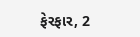ફેરફાર, 2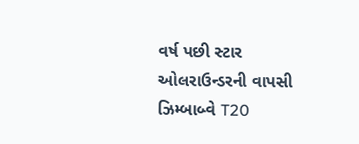વર્ષ પછી સ્ટાર ઓલરાઉન્ડરની વાપસી
ઝિમ્બાબ્વે T20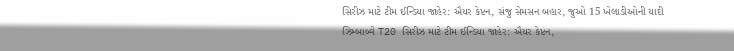સિરીઝ માટે ટીમ ઈન્ડિયા જાહેર: ઐયર કેપ્ટન, સંજુ સેમસન બહાર, જુઓ 15 ખેલાડીઓની યાદી
ઝિમ્બાબ્વે T20 સિરીઝ માટે ટીમ ઈન્ડિયા જાહેર: ઐયર કેપ્ટન,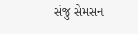સંજુ સેમસન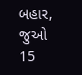બહાર, જુઓ 15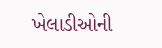ખેલાડીઓની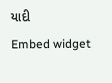યાદી
Embed widget